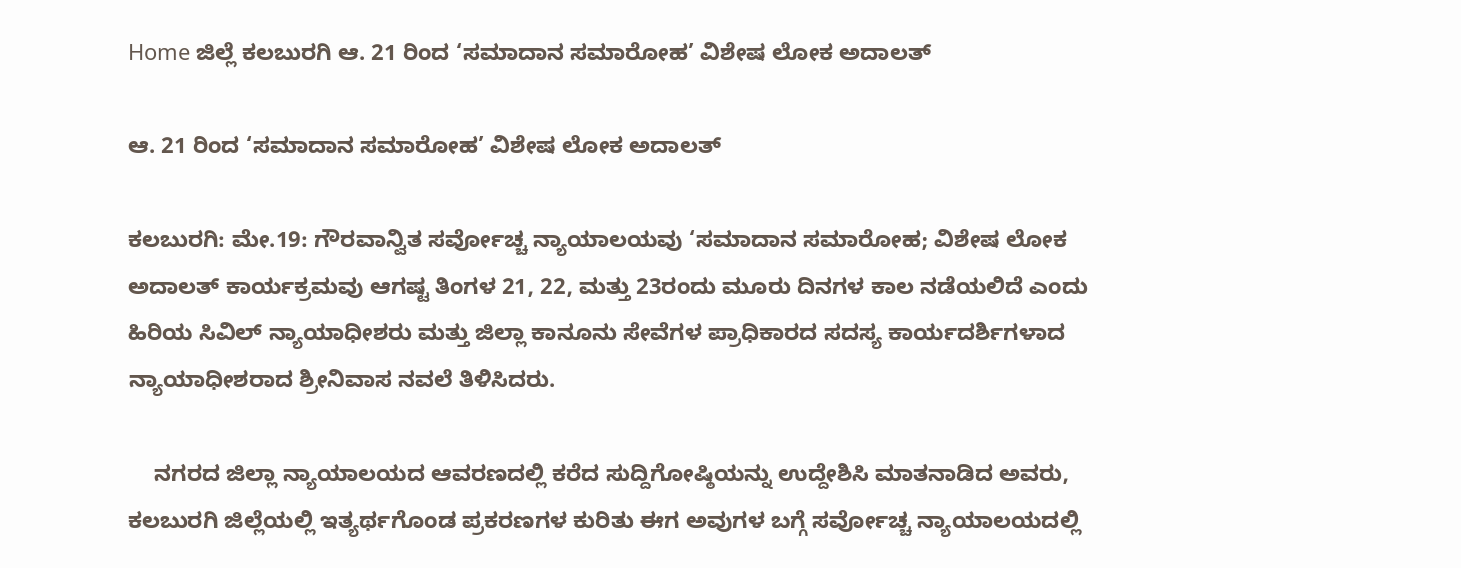Home ಜಿಲ್ಲೆ ಕಲಬುರಗಿ ಆ. 21 ರಿಂದ ‘ಸಮಾದಾನ ಸಮಾರೋಹ’ ವಿಶೇಷ ಲೋಕ ಅದಾಲತ್

ಆ. 21 ರಿಂದ ‘ಸಮಾದಾನ ಸಮಾರೋಹ’ ವಿಶೇಷ ಲೋಕ ಅದಾಲತ್

ಕಲಬುರಗಿ: ಮೇ.19: ಗೌರವಾನ್ವಿತ ಸರ್ವೋಚ್ಚ ನ್ಯಾಯಾಲಯವು ‘ಸಮಾದಾನ ಸಮಾರೋಹ; ವಿಶೇಷ ಲೋಕ ಅದಾಲತ್ ಕಾರ್ಯಕ್ರಮವು ಆಗಷ್ಟ ತಿಂಗಳ 21, 22, ಮತ್ತು 23ರಂದು ಮೂರು ದಿನಗಳ ಕಾಲ ನಡೆಯಲಿದೆ ಎಂದು ಹಿರಿಯ ಸಿವಿಲ್ ನ್ಯಾಯಾಧೀಶರು ಮತ್ತು ಜಿಲ್ಲಾ ಕಾನೂನು ಸೇವೆಗಳ ಪ್ರಾಧಿಕಾರದ ಸದಸ್ಯ ಕಾರ್ಯದರ್ಶಿಗಳಾದ ನ್ಯಾಯಾಧೀಶರಾದ ಶ್ರೀನಿವಾಸ ನವಲೆ ತಿಳಿಸಿದರು.

    ನಗರದ ಜಿಲ್ಲಾ ನ್ಯಾಯಾಲಯದ ಆವರಣದಲ್ಲಿ ಕರೆದ ಸುದ್ದಿಗೋಷ್ಠಿಯನ್ನು ಉದ್ದೇಶಿಸಿ ಮಾತನಾಡಿದ ಅವರು, ಕಲಬುರಗಿ ಜಿಲ್ಲೆಯಲ್ಲಿ ಇತ್ಯರ್ಥಗೊಂಡ ಪ್ರಕರಣಗಳ ಕುರಿತು ಈಗ ಅವುಗಳ ಬಗ್ಗೆ ಸರ್ವೋಚ್ಚ ನ್ಯಾಯಾಲಯದಲ್ಲಿ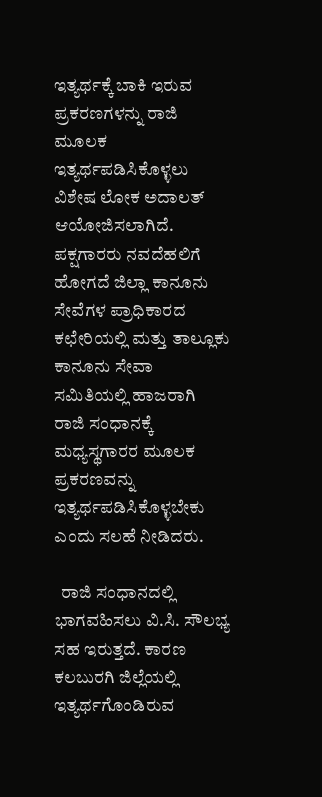ಇತ್ಯರ್ಥಕ್ಕೆ ಬಾಕಿ ಇರುವ ಪ್ರಕರಣಗಳನ್ನು ರಾಜಿ ಮೂಲಕ ಇತ್ಯರ್ಥಪಡಿಸಿಕೊಳ್ಳಲು ವಿಶೇಷ ಲೋಕ ಅದಾಲತ್ ಆಯೋಜಿಸಲಾಗಿದೆ. ಪಕ್ಷಗಾರರು ನವದೆಹಲಿಗೆ ಹೋಗದೆ ಜಿಲ್ಲಾ ಕಾನೂನು ಸೇವೆಗಳ ಪ್ರಾಧಿಕಾರದ ಕಛೇರಿಯಲ್ಲಿ ಮತ್ತು ತಾಲ್ಲೂಕು ಕಾನೂನು ಸೇವಾ ಸಮಿತಿಯಲ್ಲಿ ಹಾಜರಾಗಿ ರಾಜಿ ಸಂಧಾನಕ್ಕೆ ಮಧ್ಯಸ್ಥಗಾರರ ಮೂಲಕ ಪ್ರಕರಣವನ್ನು ಇತ್ಯರ್ಥಪಡಿಸಿಕೊಳ್ಳಬೇಕು ಎಂದು ಸಲಹೆ ನೀಡಿದರು.

  ರಾಜಿ ಸಂಧಾನದಲ್ಲಿ ಭಾಗವಹಿಸಲು ವಿ.ಸಿ. ಸೌಲಭ್ಯ ಸಹ ಇರುತ್ತದೆ. ಕಾರಣ ಕಲಬುರಗಿ ಜಿಲ್ಲೆಯಲ್ಲಿ ಇತ್ಯರ್ಥಗೊಂಡಿರುವ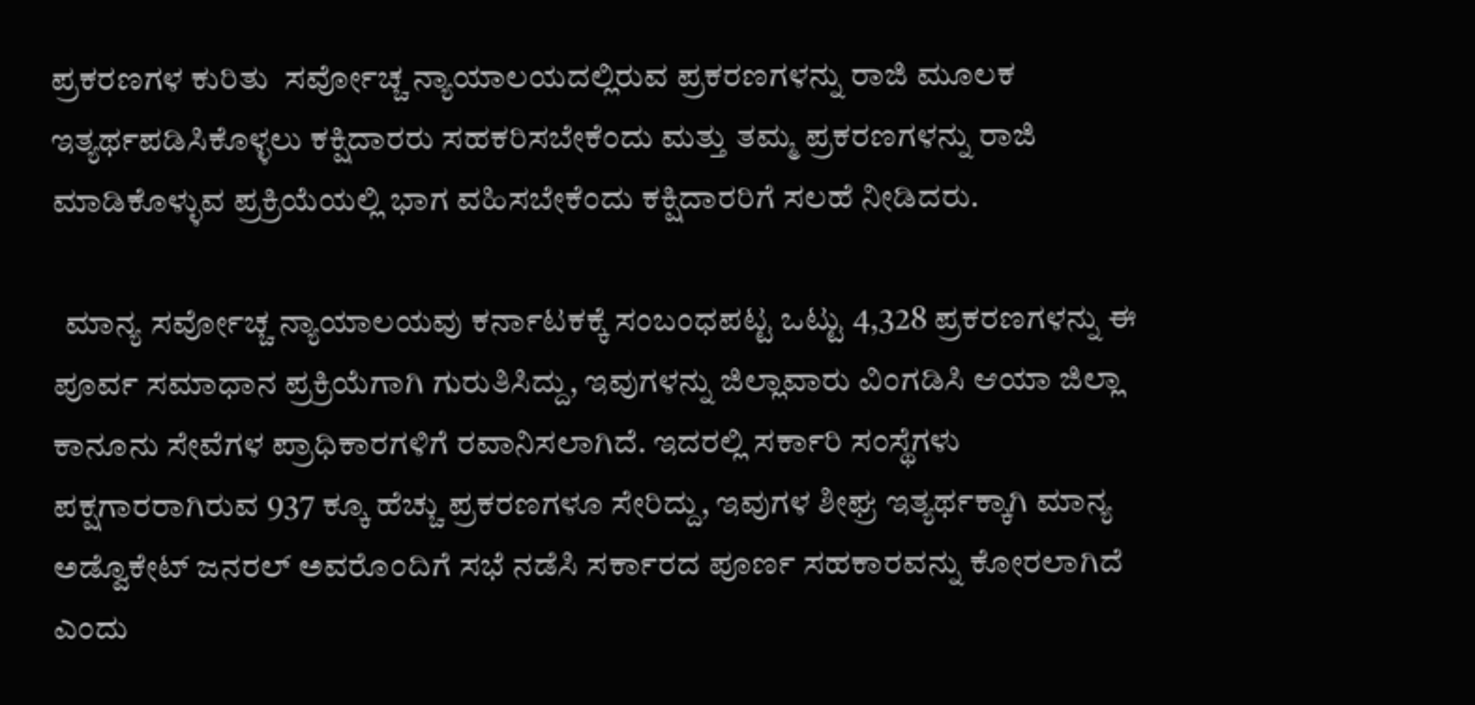ಪ್ರಕರಣಗಳ ಕುರಿತು  ಸರ್ವೋಚ್ಚ ನ್ಯಾಯಾಲಯದಲ್ಲಿರುವ ಪ್ರಕರಣಗಳನ್ನು ರಾಜಿ ಮೂಲಕ ಇತ್ಯರ್ಥಪಡಿಸಿಕೊಳ್ಳಲು ಕಕ್ಷಿದಾರರು ಸಹಕರಿಸಬೇಕೆಂದು ಮತ್ತು ತಮ್ಮ ಪ್ರಕರಣಗಳನ್ನು ರಾಜಿ ಮಾಡಿಕೊಳ್ಳುವ ಪ್ರಕ್ರಿಯೆಯಲ್ಲಿ ಭಾಗ ವಹಿಸಬೇಕೆಂದು ಕಕ್ಷಿದಾರರಿಗೆ ಸಲಹೆ ನೀಡಿದರು.

  ಮಾನ್ಯ ಸರ್ವೋಚ್ಚ ನ್ಯಾಯಾಲಯವು ಕರ್ನಾಟಕಕ್ಕೆ ಸಂಬಂಧಪಟ್ಟ ಒಟ್ಟು 4,328 ಪ್ರಕರಣಗಳನ್ನು ಈ ಪೂರ್ವ ಸಮಾಧಾನ ಪ್ರಕ್ರಿಯೆಗಾಗಿ ಗುರುತಿಸಿದ್ದು, ಇವುಗಳನ್ನು ಜಿಲ್ಲಾವಾರು ವಿಂಗಡಿಸಿ ಆಯಾ ಜಿಲ್ಲಾ ಕಾನೂನು ಸೇವೆಗಳ ಪ್ರಾಧಿಕಾರಗಳಿಗೆ ರವಾನಿಸಲಾಗಿದೆ. ಇದರಲ್ಲಿ ಸರ್ಕಾರಿ ಸಂಸ್ಥೆಗಳು ಪಕ್ಷಗಾರರಾಗಿರುವ 937 ಕ್ಕೂ ಹೆಚ್ಚು ಪ್ರಕರಣಗಳೂ ಸೇರಿದ್ದು, ಇವುಗಳ ಶೀಘ್ರ ಇತ್ಯರ್ಥಕ್ಕಾಗಿ ಮಾನ್ಯ ಅಡ್ವೊಕೇಟ್ ಜನರಲ್ ಅವರೊಂದಿಗೆ ಸಭೆ ನಡೆಸಿ ಸರ್ಕಾರದ ಪೂರ್ಣ ಸಹಕಾರವನ್ನು ಕೋರಲಾಗಿದೆ ಎಂದು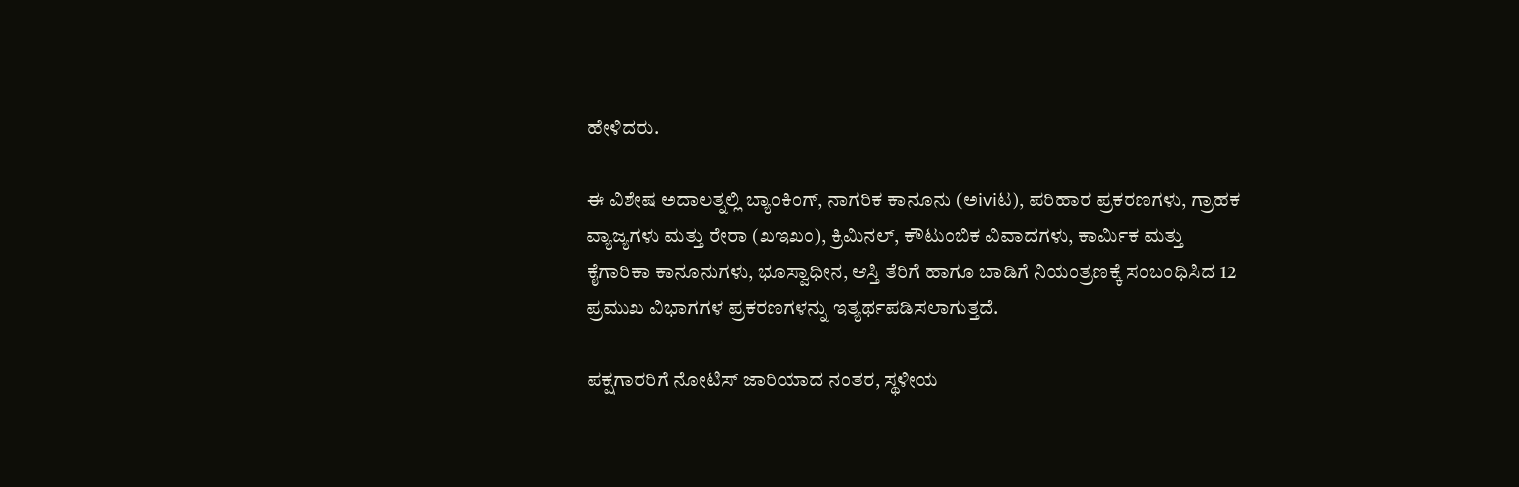ಹೇಳಿದರು.

ಈ ವಿಶೇಷ ಅದಾಲತ್ನಲ್ಲಿ ಬ್ಯಾಂಕಿಂಗ್, ನಾಗರಿಕ ಕಾನೂನು (ಅiviಟ), ಪರಿಹಾರ ಪ್ರಕರಣಗಳು, ಗ್ರಾಹಕ ವ್ಯಾಜ್ಯಗಳು ಮತ್ತು ರೇರಾ (ಖಇಖಂ), ಕ್ರಿಮಿನಲ್, ಕೌಟುಂಬಿಕ ವಿವಾದಗಳು, ಕಾರ್ಮಿಕ ಮತ್ತು ಕೈಗಾರಿಕಾ ಕಾನೂನುಗಳು, ಭೂಸ್ವಾಧೀನ, ಆಸ್ತಿ ತೆರಿಗೆ ಹಾಗೂ ಬಾಡಿಗೆ ನಿಯಂತ್ರಣಕ್ಕೆ ಸಂಬಂಧಿಸಿದ 12 ಪ್ರಮುಖ ವಿಭಾಗಗಳ ಪ್ರಕರಣಗಳನ್ನು ಇತ್ಯರ್ಥಪಡಿಸಲಾಗುತ್ತದೆ.

ಪಕ್ಷಗಾರರಿಗೆ ನೋಟಿಸ್ ಜಾರಿಯಾದ ನಂತರ, ಸ್ಥಳೀಯ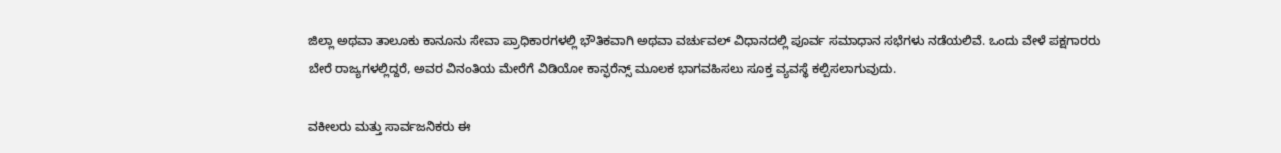ಜಿಲ್ಲಾ ಅಥವಾ ತಾಲೂಕು ಕಾನೂನು ಸೇವಾ ಪ್ರಾಧಿಕಾರಗಳಲ್ಲಿ ಭೌತಿಕವಾಗಿ ಅಥವಾ ವರ್ಚುವಲ್ ವಿಧಾನದಲ್ಲಿ ಪೂರ್ವ ಸಮಾಧಾನ ಸಭೆಗಳು ನಡೆಯಲಿವೆ. ಒಂದು ವೇಳೆ ಪಕ್ಷಗಾರರು ಬೇರೆ ರಾಜ್ಯಗಳಲ್ಲಿದ್ದರೆ, ಅವರ ವಿನಂತಿಯ ಮೇರೆಗೆ ವಿಡಿಯೋ ಕಾನ್ಫರೆನ್ಸ್ ಮೂಲಕ ಭಾಗವಹಿಸಲು ಸೂಕ್ತ ವ್ಯವಸ್ಥೆ ಕಲ್ಪಿಸಲಾಗುವುದು.

ವಕೀಲರು ಮತ್ತು ಸಾರ್ವಜನಿಕರು ಈ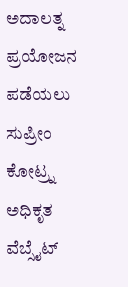ಅದಾಲತ್ನ ಪ್ರಯೋಜನ ಪಡೆಯಲು ಸುಪ್ರೀಂ ಕೋಟ್ರ್ನ ಅಧಿಕೃತ ವೆಬ್ಸೈಟ್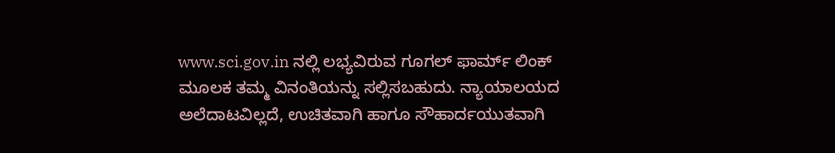www.sci.gov.in ನಲ್ಲಿ ಲಭ್ಯವಿರುವ ಗೂಗಲ್ ಫಾರ್ಮ್ ಲಿಂಕ್ ಮೂಲಕ ತಮ್ಮ ವಿನಂತಿಯನ್ನು ಸಲ್ಲಿಸಬಹುದು. ನ್ಯಾಯಾಲಯದ ಅಲೆದಾಟವಿಲ್ಲದೆ, ಉಚಿತವಾಗಿ ಹಾಗೂ ಸೌಹಾರ್ದಯುತವಾಗಿ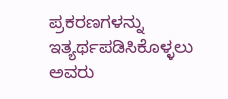ಪ್ರಕರಣಗಳನ್ನು ಇತ್ಯರ್ಥಪಡಿಸಿಕೊಳ್ಳಲು ಅವರು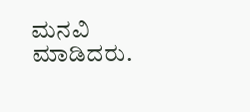ಮನವಿ ಮಾಡಿದರು.